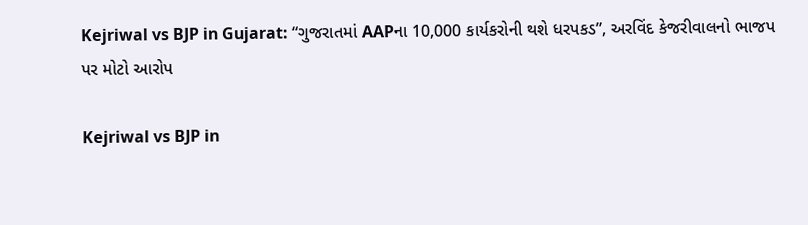Kejriwal vs BJP in Gujarat: “ગુજરાતમાં AAPના 10,000 કાર્યકરોની થશે ધરપકડ”, અરવિંદ કેજરીવાલનો ભાજપ પર મોટો આરોપ

Kejriwal vs BJP in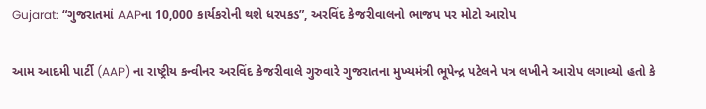Gujarat: “ગુજરાતમાં AAPના 10,000 કાર્યકરોની થશે ધરપકડ”, અરવિંદ કેજરીવાલનો ભાજપ પર મોટો આરોપ

આમ આદમી પાર્ટી (AAP) ના રાષ્ટ્રીય કન્વીનર અરવિંદ કેજરીવાલે ગુરુવારે ગુજરાતના મુખ્યમંત્રી ભૂપેન્દ્ર પટેલને પત્ર લખીને આરોપ લગાવ્યો હતો કે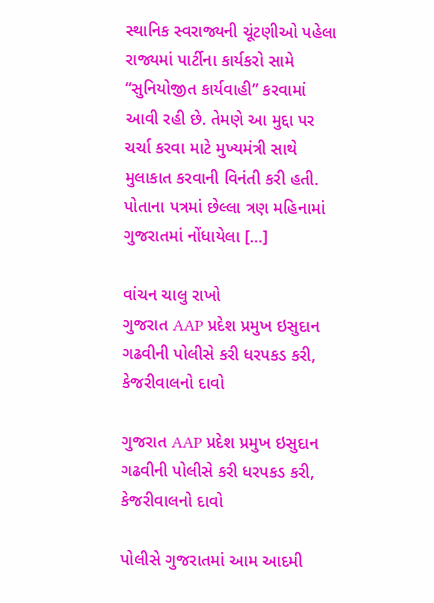સ્થાનિક સ્વરાજ્યની ચૂંટણીઓ પહેલા રાજ્યમાં પાર્ટીના કાર્યકરો સામે “સુનિયોજીત કાર્યવાહી” કરવામાં આવી રહી છે. તેમણે આ મુદ્દા પર ચર્ચા કરવા માટે મુખ્યમંત્રી સાથે મુલાકાત કરવાની વિનંતી કરી હતી. પોતાના પત્રમાં છેલ્લા ત્રણ મહિનામાં ગુજરાતમાં નોંધાયેલા […]

વાંચન ચાલુ રાખો
ગુજરાત AAP પ્રદેશ પ્રમુખ ઇસુદાન ગઢવીની પોલીસે કરી ધરપકડ કરી, કેજરીવાલનો દાવો

ગુજરાત AAP પ્રદેશ પ્રમુખ ઇસુદાન ગઢવીની પોલીસે કરી ધરપકડ કરી, કેજરીવાલનો દાવો

પોલીસે ગુજરાતમાં આમ આદમી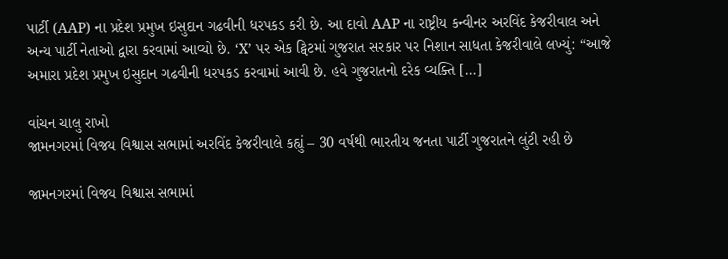પાર્ટી (AAP) ના પ્રદેશ પ્રમુખ ઇસુદાન ગઢવીની ધરપકડ કરી છે. આ દાવો AAP ના રાષ્ટ્રીય કન્વીનર અરવિંદ કેજરીવાલ અને અન્ય પાર્ટી નેતાઓ દ્વારા કરવામાં આવ્યો છે. ‘X’ પર એક ટ્વિટમાં ગુજરાત સરકાર પર નિશાન સાધતા કેજરીવાલે લખ્યું: “આજે અમારા પ્રદેશ પ્રમુખ ઇસુદાન ગઢવીની ધરપકડ કરવામાં આવી છે. હવે ગુજરાતનો દરેક વ્યક્તિ […]

વાંચન ચાલુ રાખો
જામનગરમાં વિજય વિશ્વાસ સભામાં અરવિંદ કેજરીવાલે કહ્યું – 30 વર્ષથી ભારતીય જનતા પાર્ટી ગુજરાતને લુંટી રહી છે

જામનગરમાં વિજય વિશ્વાસ સભામાં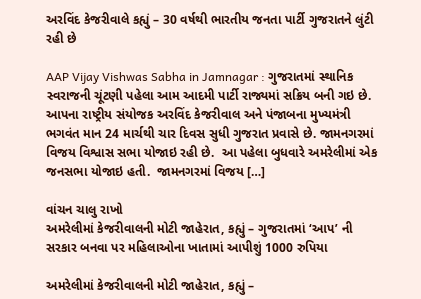અરવિંદ કેજરીવાલે કહ્યું – 30 વર્ષથી ભારતીય જનતા પાર્ટી ગુજરાતને લુંટી રહી છે

AAP Vijay Vishwas Sabha in Jamnagar : ગુજરાતમાં સ્થાનિક સ્વરાજની ચૂંટણી પહેલા આમ આદમી પાર્ટી રાજ્યમાં સક્રિય બની ગઇ છે. આપના રાષ્ટ્રીય સંયોજક અરવિંદ કેજરીવાલ અને પંજાબના મુખ્યમંત્રી ભગવંત માન 24 માર્ચથી ચાર દિવસ સુધી ગુજરાત પ્રવાસે છે. જામનગરમાં વિજય વિશ્વાસ સભા યોજાઇ રહી છે.  આ પહેલા બુધવારે અમરેલીમાં એક જનસભા યોજાઇ હતી.  જામનગરમાં વિજય […]

વાંચન ચાલુ રાખો
અમરેલીમાં કેજરીવાલની મોટી જાહેરાત, કહ્યું – ગુજરાતમાં ‘આપ’ ની સરકાર બનવા પર મહિલાઓના ખાતામાં આપીશું 1000 રુપિયા

અમરેલીમાં કેજરીવાલની મોટી જાહેરાત, કહ્યું –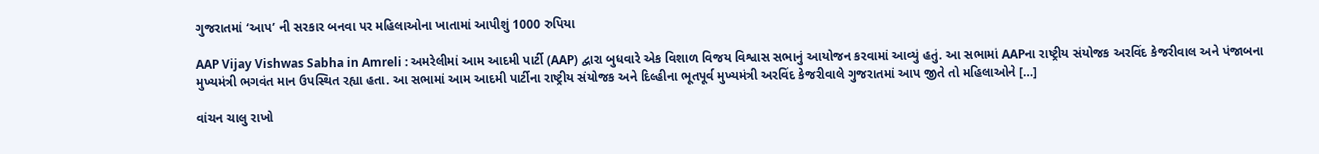ગુજરાતમાં ‘આપ’ ની સરકાર બનવા પર મહિલાઓના ખાતામાં આપીશું 1000 રુપિયા

AAP Vijay Vishwas Sabha in Amreli : અમરેલીમાં આમ આદમી પાર્ટી (AAP) દ્વારા બુધવારે એક વિશાળ વિજય વિશ્વાસ સભાનું આયોજન કરવામાં આવ્યું હતું. આ સભામાં AAPના રાષ્ટ્રીય સંયોજક અરવિંદ કેજરીવાલ અને પંજાબના મુખ્યમંત્રી ભગવંત માન ઉપસ્થિત રહ્યા હતા. આ સભામાં આમ આદમી પાર્ટીના રાષ્ટ્રીય સંયોજક અને દિલ્હીના ભૂતપૂર્વ મુખ્યમંત્રી અરવિંદ કેજરીવાલે ગુજરાતમાં આપ જીતે તો મહિલાઓને […]

વાંચન ચાલુ રાખો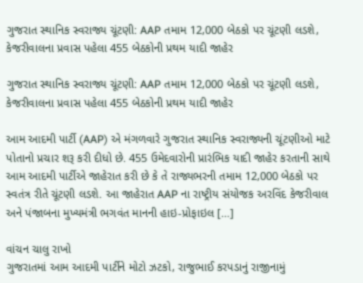ગુજરાત સ્થાનિક સ્વરાજ્ય ચૂંટણી: AAP તમામ 12,000 બેઠકો પર ચૂંટણી લડશે, કેજરીવાલના પ્રવાસ પહેલા 455 બેઠકોની પ્રથમ યાદી જાહેર

ગુજરાત સ્થાનિક સ્વરાજ્ય ચૂંટણી: AAP તમામ 12,000 બેઠકો પર ચૂંટણી લડશે, કેજરીવાલના પ્રવાસ પહેલા 455 બેઠકોની પ્રથમ યાદી જાહેર

આમ આદમી પાર્ટી (AAP) એ મંગળવારે ગુજરાત સ્થાનિક સ્વરાજ્યની ચૂંટણીઓ માટે પોતાનો પ્રચાર શરૂ કરી દીધો છે. 455 ઉમેદવારોની પ્રારંભિક યાદી જાહેર કરતાની સાથે આમ આદમી પાર્ટીએ જાહેરાત કરી છે કે તે રાજ્યભરની તમામ 12,000 બેઠકો પર સ્વતંત્ર રીતે ચૂંટણી લડશે. આ જાહેરાત AAP ના રાષ્ટ્રીય સંયોજક અરવિંદ કેજરીવાલ અને પંજાબના મુખ્યમંત્રી ભગવંત માનની હાઇ-પ્રોફાઇલ […]

વાંચન ચાલુ રાખો
ગુજરાતમાં આમ આદમી પાર્ટીને મોટો ઝટકો, રાજુભાઈ કરપડાનું રાજીનામું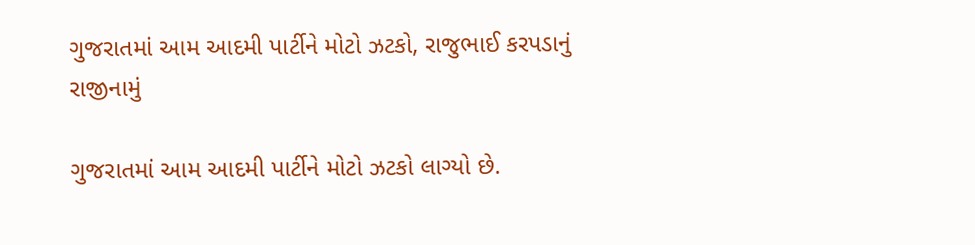ગુજરાતમાં આમ આદમી પાર્ટીને મોટો ઝટકો, રાજુભાઈ કરપડાનું રાજીનામું

ગુજરાતમાં આમ આદમી પાર્ટીને મોટો ઝટકો લાગ્યો છે.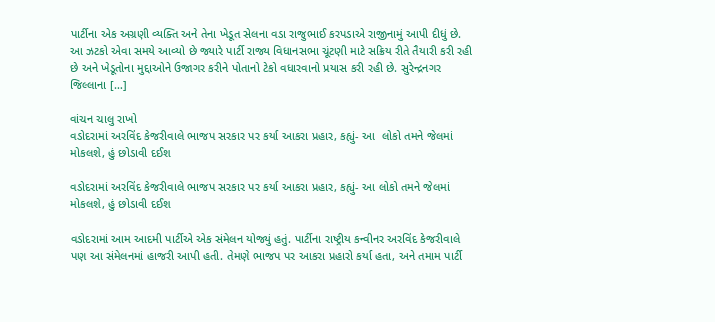પાર્ટીના એક અગ્રણી વ્યક્તિ અને તેના ખેડૂત સેલના વડા રાજુભાઈ કરપડાએ રાજીનામું આપી દીધું છે. આ ઝટકો એવા સમયે આવ્યો છે જ્યારે પાર્ટી રાજ્ય વિધાનસભા ચૂંટણી માટે સક્રિય રીતે તૈયારી કરી રહી છે અને ખેડૂતોના મુદ્દાઓને ઉજાગર કરીને પોતાનો ટેકો વધારવાનો પ્રયાસ કરી રહી છે. સુરેન્દ્રનગર જિલ્લાના […]

વાંચન ચાલુ રાખો
વડોદરામાં અરવિંદ કેજરીવાલે ભાજપ સરકાર પર કર્યા આકરા પ્રહાર, કહ્યું- આ  લોકો તમને જેલમાં મોકલશે, હું છોડાવી દઈશ

વડોદરામાં અરવિંદ કેજરીવાલે ભાજપ સરકાર પર કર્યા આકરા પ્રહાર, કહ્યું- આ લોકો તમને જેલમાં મોકલશે, હું છોડાવી દઈશ

વડોદરામાં આમ આદમી પાર્ટીએ એક સંમેલન યોજ્યું હતું. પાર્ટીના રાષ્ટ્રીય કન્વીનર અરવિંદ કેજરીવાલે પણ આ સંમેલનમાં હાજરી આપી હતી. તેમણે ભાજપ પર આકરા પ્રહારો કર્યા હતા, અને તમામ પાર્ટી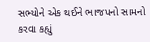સભ્યોને એક થઈને ભાજપનો સામનો કરવા કહ્યું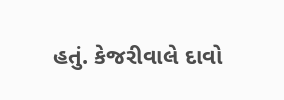હતું. કેજરીવાલે દાવો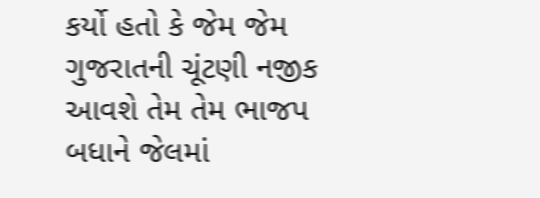કર્યો હતો કે જેમ જેમ ગુજરાતની ચૂંટણી નજીક આવશે તેમ તેમ ભાજપ બધાને જેલમાં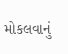મોકલવાનું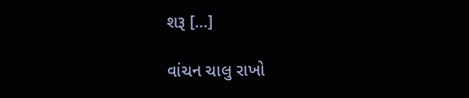શરૂ […]

વાંચન ચાલુ રાખો